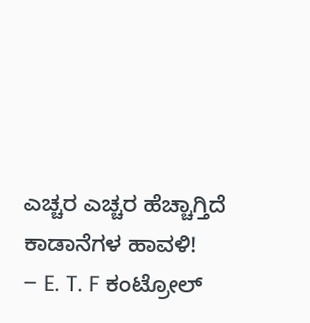ಎಚ್ಚರ ಎಚ್ಚರ ಹೆಚ್ಚಾಗ್ತಿದೆ ಕಾಡಾನೆಗಳ ಹಾವಳಿ!
– E. T. F ಕಂಟ್ರೋಲ್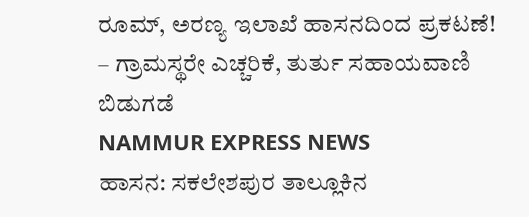ರೂಮ್, ಅರಣ್ಯ ಇಲಾಖೆ ಹಾಸನದಿಂದ ಪ್ರಕಟಣೆ!
– ಗ್ರಾಮಸ್ಥರೇ ಎಚ್ಚರಿಕೆ, ತುರ್ತು ಸಹಾಯವಾಣಿ ಬಿಡುಗಡೆ
NAMMUR EXPRESS NEWS
ಹಾಸನ: ಸಕಲೇಶಪುರ ತಾಲ್ಲೂಕಿನ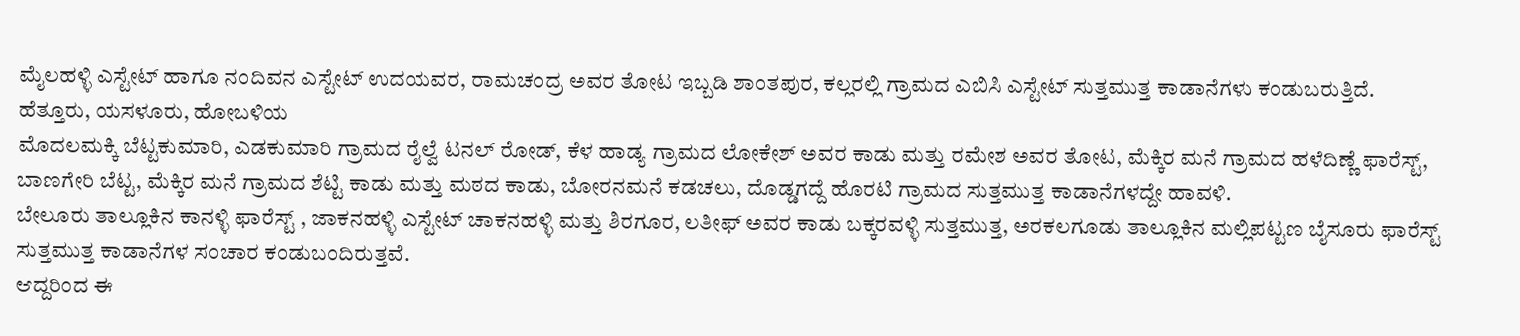ಮೈಲಹಳ್ಳಿ ಎಸ್ಟೇಟ್ ಹಾಗೂ ನಂದಿವನ ಎಸ್ಟೇಟ್ ಉದಯವರ, ರಾಮಚಂದ್ರ ಅವರ ತೋಟ ಇಬ್ಬಡಿ ಶಾಂತಪುರ, ಕಲ್ಲರಲ್ಲಿ ಗ್ರಾಮದ ಎಬಿಸಿ ಎಸ್ಟೇಟ್ ಸುತ್ತಮುತ್ತ ಕಾಡಾನೆಗಳು ಕಂಡುಬರುತ್ತಿದೆ.
ಹೆತ್ತೂರು, ಯಸಳೂರು, ಹೋಬಳಿಯ
ಮೊದಲಮಕ್ಕಿ ಬೆಟ್ಟಕುಮಾರಿ, ಎಡಕುಮಾರಿ ಗ್ರಾಮದ ರೈಲ್ವೆ ಟನಲ್ ರೋಡ್, ಕೆಳ ಹಾಡ್ಯ ಗ್ರಾಮದ ಲೋಕೇಶ್ ಅವರ ಕಾಡು ಮತ್ತು ರಮೇಶ ಅವರ ತೋಟ, ಮೆಕ್ಕಿರ ಮನೆ ಗ್ರಾಮದ ಹಳೆದಿಣ್ಣೆ ಫಾರೆಸ್ಟ್, ಬಾಣಗೇರಿ ಬೆಟ್ಟ, ಮೆಕ್ಕಿರ ಮನೆ ಗ್ರಾಮದ ಶೆಟ್ಟಿ ಕಾಡು ಮತ್ತು ಮಠದ ಕಾಡು, ಬೋರನಮನೆ ಕಡಚಲು, ದೊಡ್ಡಗದ್ದೆ ಹೊರಟಿ ಗ್ರಾಮದ ಸುತ್ತಮುತ್ತ ಕಾಡಾನೆಗಳದ್ದೇ ಹಾವಳಿ.
ಬೇಲೂರು ತಾಲ್ಲೂಕಿನ ಕಾನಳ್ಳಿ ಫಾರೆಸ್ಟ್ , ಜಾಕನಹಳ್ಳಿ ಎಸ್ಟೇಟ್ ಚಾಕನಹಳ್ಳಿ ಮತ್ತು ಶಿರಗೂರ, ಲತೀಫ್ ಅವರ ಕಾಡು ಬಕ್ಕರವಳ್ಳಿ ಸುತ್ತಮುತ್ತ, ಅರಕಲಗೂಡು ತಾಲ್ಲೂಕಿನ ಮಲ್ಲಿಪಟ್ಟಣ ಬೈಸೂರು ಫಾರೆಸ್ಟ್ ಸುತ್ತಮುತ್ತ ಕಾಡಾನೆಗಳ ಸಂಚಾರ ಕಂಡುಬಂದಿರುತ್ತವೆ.
ಆದ್ದರಿಂದ ಈ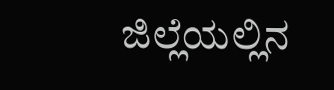ಜಿಲ್ಲೆಯಲ್ಲಿನ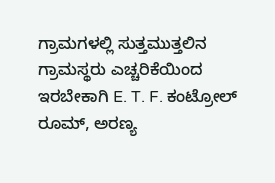ಗ್ರಾಮಗಳಲ್ಲಿ ಸುತ್ತಮುತ್ತಲಿನ ಗ್ರಾಮಸ್ಥರು ಎಚ್ಚರಿಕೆಯಿಂದ ಇರಬೇಕಾಗಿ E. T. F. ಕಂಟ್ರೋಲ್ ರೂಮ್, ಅರಣ್ಯ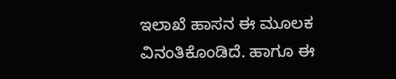ಇಲಾಖೆ ಹಾಸನ ಈ ಮೂಲಕ ವಿನಂತಿಕೊಂಡಿದೆ. ಹಾಗೂ ಈ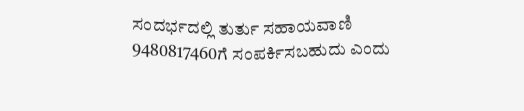ಸಂದರ್ಭದಲ್ಲಿ ತುರ್ತು ಸಹಾಯವಾಣಿ 9480817460ಗೆ ಸಂಪರ್ಕಿಸಬಹುದು ಎಂದು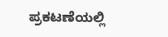ಪ್ರಕಟಣೆಯಲ್ಲಿ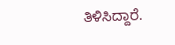ತಿಳಿಸಿದ್ದಾರೆ.